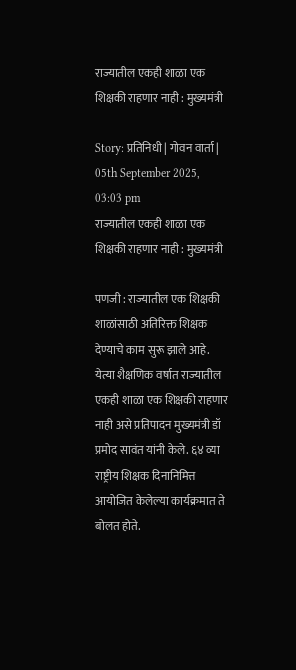राज्यातील एकही शाळा एक शिक्षकी राहणार नाही : मुख्यमंत्री

Story: प्रतिनिधी | गोवन वार्ता |
05th September 2025, 03:03 pm
राज्यातील एकही शाळा एक शिक्षकी राहणार नाही : मुख्यमंत्री

पणजी : राज्यातील एक शिक्षकी शाळांसाठी अतिरिक्त शिक्षक देण्याचे काम सुरू झाले आहे. येत्या शैक्षणिक वर्षात राज्यातील एकही शाळा एक शिक्षकी राहणार नाही असे प्रतिपादन मुख्यमंत्री डॉ प्रमोद सावंत यांनी केले. ६४ व्या राष्ट्रीय शिक्षक दिनानिमित्त आयोजित केलेल्या कार्यक्रमात ते बोलत होते.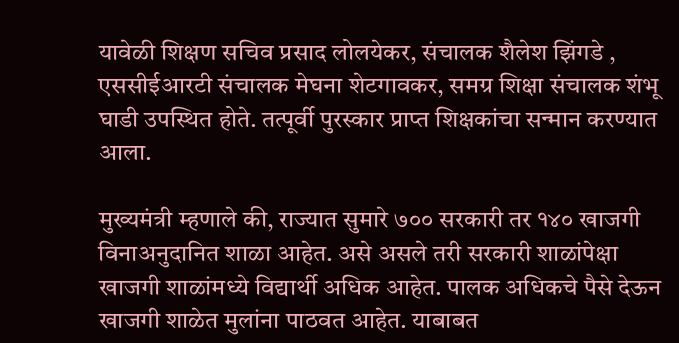यावेळी शिक्षण सचिव प्रसाद लोलयेकर, संचालक शैलेश झिंगडे , एससीईआरटी संचालक मेघना शेटगावकर, समग्र शिक्षा संचालक शंभू घाडी उपस्थित होते. तत्पूर्वी पुरस्कार प्राप्त शिक्षकांचा सन्मान करण्यात आला.

मुख्यमंत्री म्हणाले की, राज्यात सुमारे ७०० सरकारी तर १४० खाजगी विनाअनुदानित शाळा आहेत. असे असले तरी सरकारी शाळांपेक्षा खाजगी शाळांमध्ये विद्यार्थी अधिक आहेत. पालक अधिकचे पैसे देऊन खाजगी शाळेत मुलांना पाठवत आहेत. याबाबत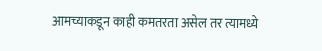आमच्याकडून काही कमतरता असेल तर त्यामध्ये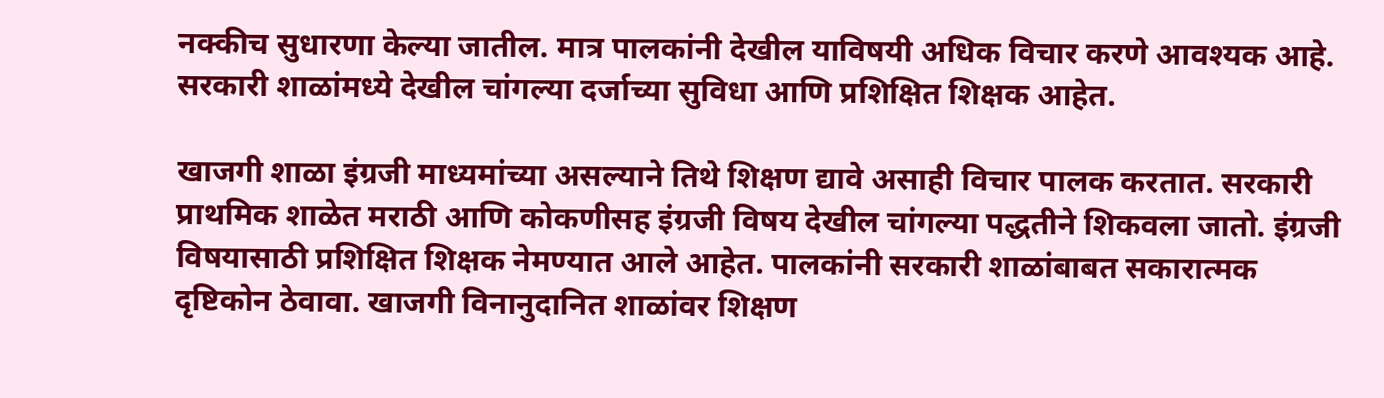नक्कीच सुधारणा केल्या जातील. मात्र पालकांनी देखील याविषयी अधिक विचार करणे आवश्यक आहे. सरकारी शाळांमध्ये देखील चांगल्या दर्जाच्या सुविधा आणि प्रशिक्षित शिक्षक आहेत.

खाजगी शाळा इंग्रजी माध्यमांच्या असल्याने तिथे शिक्षण द्यावे असाही विचार पालक करतात. सरकारी प्राथमिक शाळेत मराठी आणि कोकणीसह इंग्रजी विषय देखील चांगल्या पद्धतीने शिकवला जातो. इंग्रजी विषयासाठी प्रशिक्षित शिक्षक नेमण्यात आले आहेत. पालकांनी सरकारी शाळांबाबत सकारात्मक दृष्टिकोन ठेवावा. खाजगी विनानुदानित शाळांवर शिक्षण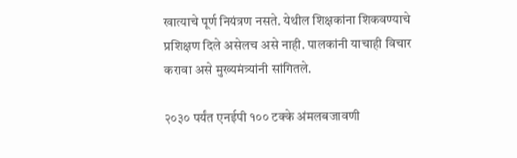खात्याचे पूर्ण नियंत्रण नसते. येथील शिक्षकांना शिकवण्याचे प्रशिक्षण दिले असेलच असे नाही. पालकांनी याचाही विचार करावा असे मुख्यमंत्र्यांनी सांगितले.

२०३० पर्यंत एनईपी १०० टक्के अंमलबजावणी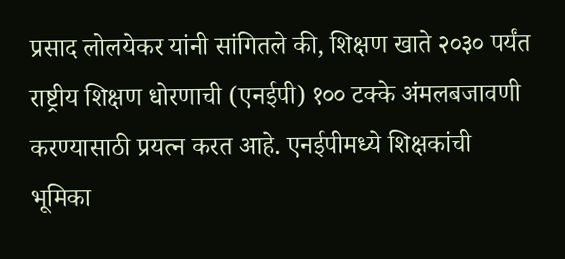प्रसाद लोलयेकर यांनी सांगितले की, शिक्षण खाते २०३० पर्यंत राष्ट्रीय शिक्षण धोरणाची (एनईपी) १०० टक्के अंमलबजावणी करण्यासाठी प्रयत्न करत आहे. एनईपीमध्ये शिक्षकांची भूमिका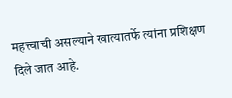महत्त्वाची असल्याने खात्यातर्फे त्यांना प्रशिक्षण दिले जात आहे.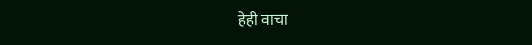हेही वाचा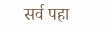सर्व पहा